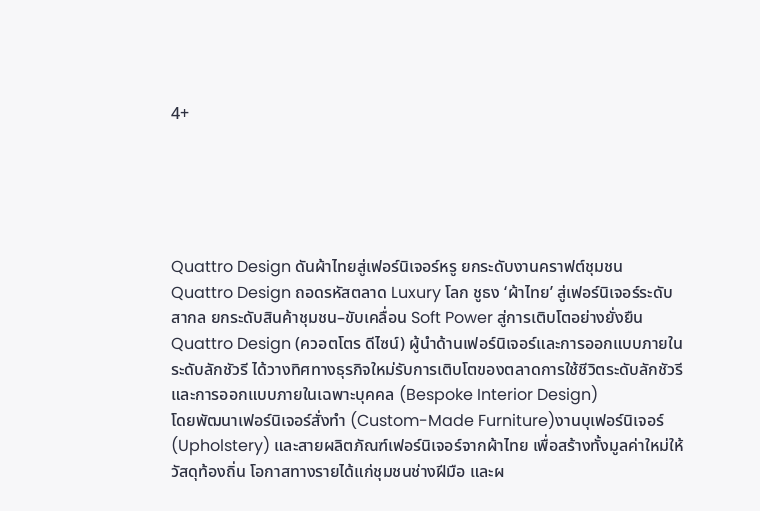4+





Quattro Design ดันผ้าไทยสู่เฟอร์นิเจอร์หรู ยกระดับงานคราฟต์ชุมชน
Quattro Design ถอดรหัสตลาด Luxury โลก ชูธง ‘ผ้าไทย’ สู่เฟอร์นิเจอร์ระดับสากล ยกระดับสินค้าชุมชน–ขับเคลื่อน Soft Power สู่การเติบโตอย่างยั่งยืน
Quattro Design (ควอตโตร ดีไซน์) ผู้นำด้านเฟอร์นิเจอร์และการออกแบบภายในระดับลักชัวรี ได้วางทิศทางธุรกิจใหม่รับการเติบโตของตลาดการใช้ชีวิตระดับลักชัวรีและการออกแบบภายในเฉพาะบุคคล (Bespoke Interior Design)
โดยพัฒนาเฟอร์นิเจอร์สั่งทำ (Custom-Made Furniture)งานบุเฟอร์นิเจอร์ (Upholstery) และสายผลิตภัณฑ์เฟอร์นิเจอร์จากผ้าไทย เพื่อสร้างทั้งมูลค่าใหม่ให้วัสดุท้องถิ่น โอกาสทางรายได้แก่ชุมชนช่างฝีมือ และผ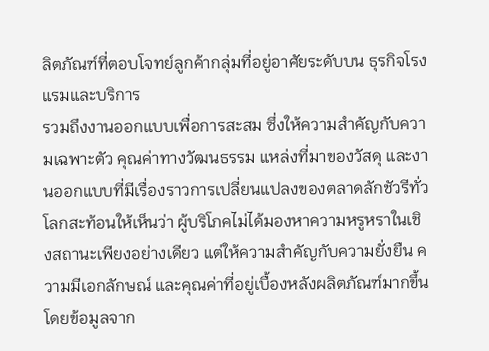ลิตภัณฑ์ที่ตอบโจทย์ลูกค้ากลุ่มที่อยู่อาศัยระดับบน ธุรกิจโรงแรมและบริการ
รวมถึงงานออกแบบเพื่อการสะสม ซึ่งให้ความสำคัญกับความเฉพาะตัว คุณค่าทางวัฒนธรรม แหล่งที่มาของวัสดุ และงานออกแบบที่มีเรื่องราวการเปลี่ยนแปลงของตลาดลักชัวรีทั่วโลกสะท้อนให้เห็นว่า ผู้บริโภคไม่ได้มองหาความหรูหราในเชิงสถานะเพียงอย่างเดียว แต่ให้ความสำคัญกับความยั่งยืน ความมีเอกลักษณ์ และคุณค่าที่อยู่เบื้องหลังผลิตภัณฑ์มากขึ้น
โดยข้อมูลจาก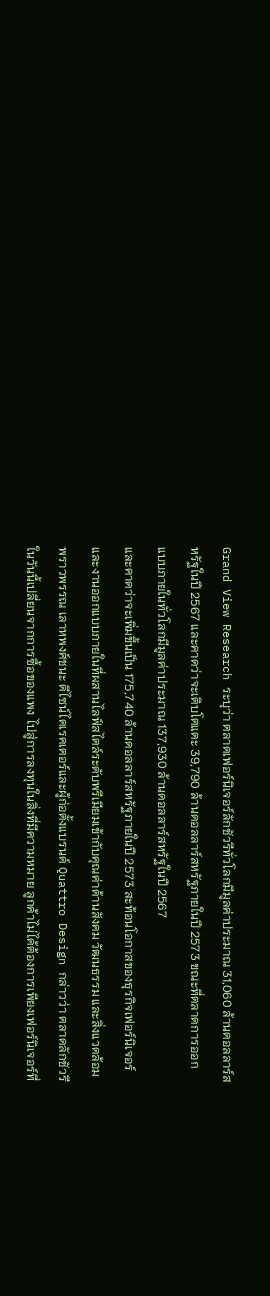Grand View Research ระบุว่า ตลาดเฟอร์นิเจอร์ลักชัวรีทั่วโลกมีมูลค่าประมาณ 31,060 ล้านดอลลาร์สหรัฐในปี 2567 และคาดว่าจะเติบโตแตะ 39,790 ล้านดอลลาร์สหรัฐภายในปี 2573 ขณะที่ตลาดการออกแบบภายในทั่วโลกมีมูลค่าประมาณ 137,930 ล้านดอลลาร์สหรัฐในปี 2567
และคาดว่าจะเพิ่มขึ้นเป็น 175,740 ล้านดอลลาร์สหรัฐภายในปี 2573 สะท้อนโอกาสของธุรกิจเฟอร์นิเจอร์และงานออกแบบภายในที่ผสานไลฟ์สไตล์ระดับพรีเมียมเข้ากับคุณค่าด้านสังคม วัฒนธรรม และสิ่งแวดล้อม
พราวพรรณ เลาหพงศ์ชนะ ดีไซน์ไดเรคเตอร์และผู้ก่อตั้งแบรนด์ Quattro Design กล่าวว่า ตลาดลักชัวรีในวันนี้เปลี่ยนจากการซื้อของแพง ไปสู่การลงทุนในสิ่งที่มีความหมาย ลูกค้าไม่ได้ต้องการเพียงเฟอร์นิเจอร์ที่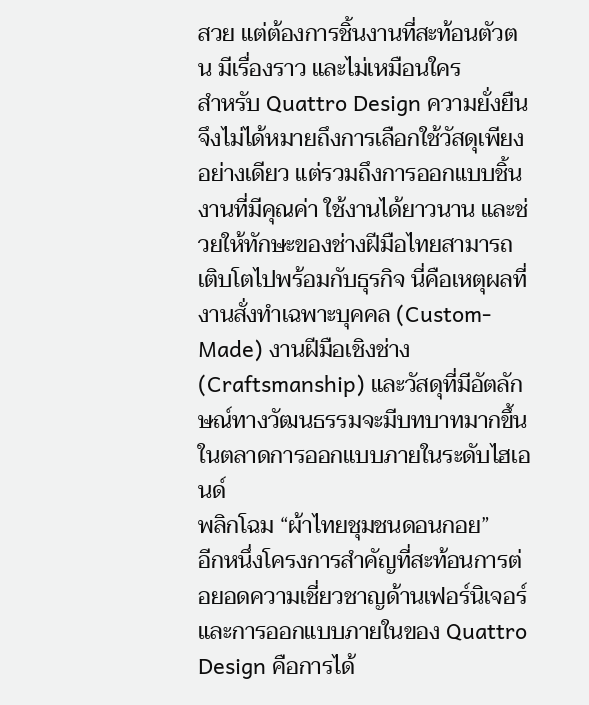สวย แต่ต้องการชิ้นงานที่สะท้อนตัวตน มีเรื่องราว และไม่เหมือนใคร
สำหรับ Quattro Design ความยั่งยืนจึงไม่ได้หมายถึงการเลือกใช้วัสดุเพียงอย่างเดียว แต่รวมถึงการออกแบบชิ้นงานที่มีคุณค่า ใช้งานได้ยาวนาน และช่วยให้ทักษะของช่างฝีมือไทยสามารถเติบโตไปพร้อมกับธุรกิจ นี่คือเหตุผลที่งานสั่งทำเฉพาะบุคคล (Custom-Made) งานฝีมือเชิงช่าง (Craftsmanship) และวัสดุที่มีอัตลักษณ์ทางวัฒนธรรมจะมีบทบาทมากขึ้นในตลาดการออกแบบภายในระดับไฮเอนด์
พลิกโฉม “ผ้าไทยชุมชนดอนกอย”
อีกหนึ่งโครงการสำคัญที่สะท้อนการต่อยอดความเชี่ยวชาญด้านเฟอร์นิเจอร์ และการออกแบบภายในของ Quattro Design คือการได้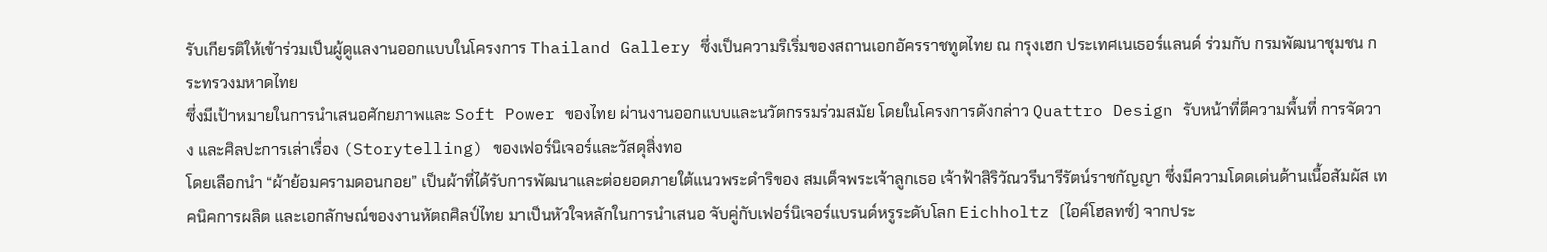รับเกียรติให้เข้าร่วมเป็นผู้ดูแลงานออกแบบในโครงการ Thailand Gallery ซึ่งเป็นความริเริ่มของสถานเอกอัครราชทูตไทย ณ กรุงเฮก ประเทศเนเธอร์แลนด์ ร่วมกับ กรมพัฒนาชุมชน กระทรวงมหาดไทย
ซึ่งมีเป้าหมายในการนำเสนอศักยภาพและ Soft Power ของไทย ผ่านงานออกแบบและนวัตกรรมร่วมสมัย โดยในโครงการดังกล่าว Quattro Design รับหน้าที่ตีความพื้นที่ การจัดวาง และศิลปะการเล่าเรื่อง (Storytelling) ของเฟอร์นิเจอร์และวัสดุสิ่งทอ
โดยเลือกนำ “ผ้าย้อมครามดอนกอย” เป็นผ้าที่ได้รับการพัฒนาและต่อยอดภายใต้แนวพระดำริของ สมเด็จพระเจ้าลูกเธอ เจ้าฟ้าสิริวัณวรีนารีรัตน์ราชกัญญา ซึ่งมีความโดดเด่นด้านเนื้อสัมผัส เทคนิคการผลิต และเอกลักษณ์ของงานหัตถศิลป์ไทย มาเป็นหัวใจหลักในการนำเสนอ จับคู่กับเฟอร์นิเจอร์แบรนด์หรูระดับโลก Eichholtz (ไอค์โฮลทซ์) จากประ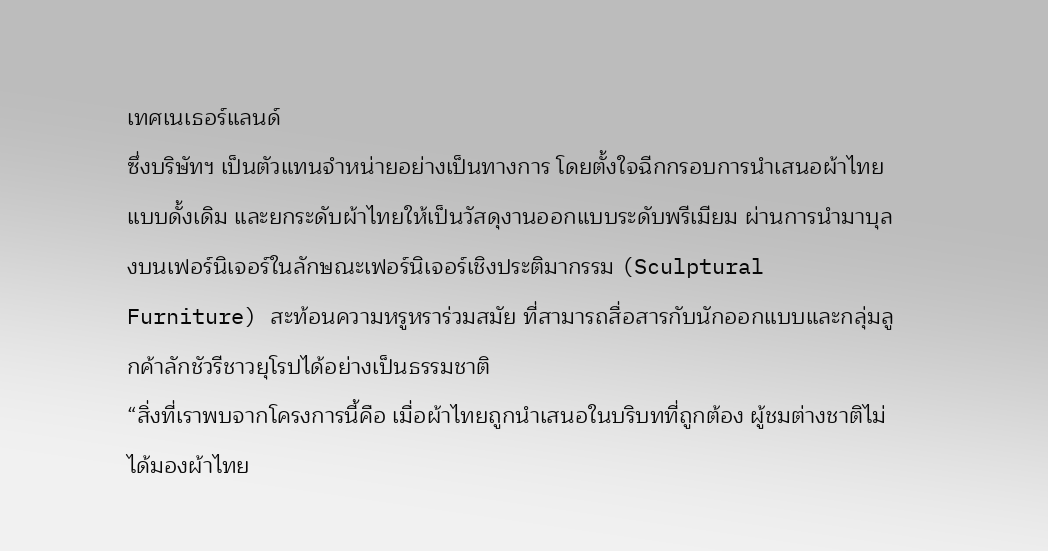เทศเนเธอร์แลนด์
ซึ่งบริษัทฯ เป็นตัวแทนจำหน่ายอย่างเป็นทางการ โดยตั้งใจฉีกกรอบการนำเสนอผ้าไทยแบบดั้งเดิม และยกระดับผ้าไทยให้เป็นวัสดุงานออกแบบระดับพรีเมียม ผ่านการนำมาบุลงบนเฟอร์นิเจอร์ในลักษณะเฟอร์นิเจอร์เชิงประติมากรรม (Sculptural Furniture) สะท้อนความหรูหราร่วมสมัย ที่สามารถสื่อสารกับนักออกแบบและกลุ่มลูกค้าลักชัวรีชาวยุโรปได้อย่างเป็นธรรมชาติ
“สิ่งที่เราพบจากโครงการนี้คือ เมื่อผ้าไทยถูกนำเสนอในบริบทที่ถูกต้อง ผู้ชมต่างชาติไม่ได้มองผ้าไทย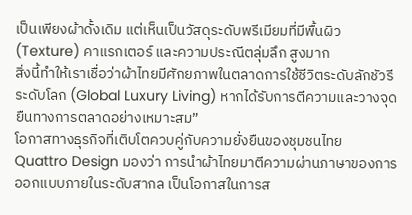เป็นเพียงผ้าดั้งเดิม แต่เห็นเป็นวัสดุระดับพรีเมียมที่มีพื้นผิว (Texture) คาแรกเตอร์ และความประณีตลุ่มลึก สูงมาก
สิ่งนี้ทำให้เราเชื่อว่าผ้าไทยมีศักยภาพในตลาดการใช้ชีวิตระดับลักชัวรีระดับโลก (Global Luxury Living) หากได้รับการตีความและวางจุดยืนทางการตลาดอย่างเหมาะสม”
โอกาสทางธุรกิจที่เติบโตควบคู่กับความยั่งยืนของชุมชนไทย
Quattro Design มองว่า การนำผ้าไทยมาตีความผ่านภาษาของการออกแบบภายในระดับสากล เป็นโอกาสในการส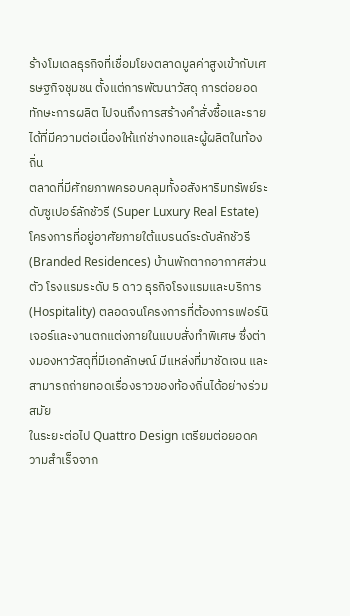ร้างโมเดลธุรกิจที่เชื่อมโยงตลาดมูลค่าสูงเข้ากับเศรษฐกิจชุมชน ตั้งแต่การพัฒนาวัสดุ การต่อยอดทักษะการผลิต ไปจนถึงการสร้างคำสั่งซื้อและรายได้ที่มีความต่อเนื่องให้แก่ช่างทอและผู้ผลิตในท้องถิ่น
ตลาดที่มีศักยภาพครอบคลุมทั้งอสังหาริมทรัพย์ระดับซูเปอร์ลักชัวรี (Super Luxury Real Estate) โครงการที่อยู่อาศัยภายใต้แบรนด์ระดับลักชัวรี (Branded Residences) บ้านพักตากอากาศส่วนตัว โรงแรมระดับ 5 ดาว ธุรกิจโรงแรมและบริการ (Hospitality) ตลอดจนโครงการที่ต้องการเฟอร์นิเจอร์และงานตกแต่งภายในแบบสั่งทำพิเศษ ซึ่งต่างมองหาวัสดุที่มีเอกลักษณ์ มีแหล่งที่มาชัดเจน และสามารถถ่ายทอดเรื่องราวของท้องถิ่นได้อย่างร่วมสมัย
ในระยะต่อไป Quattro Design เตรียมต่อยอดความสำเร็จจาก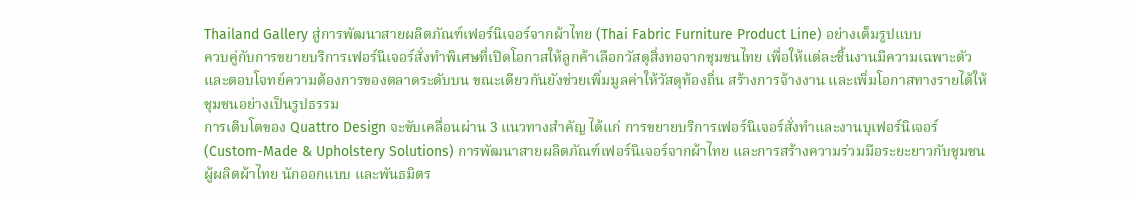Thailand Gallery สู่การพัฒนาสายผลิตภัณฑ์เฟอร์นิเจอร์จากผ้าไทย (Thai Fabric Furniture Product Line) อย่างเต็มรูปแบบ
ควบคู่กับการขยายบริการเฟอร์นิเจอร์สั่งทำพิเศษที่เปิดโอกาสให้ลูกค้าเลือกวัสดุสิ่งทอจากชุมชนไทย เพื่อให้แต่ละชิ้นงานมีความเฉพาะตัวและตอบโจทย์ความต้องการของตลาดระดับบน ขณะเดียวกันยังช่วยเพิ่มมูลค่าให้วัสดุท้องถิ่น สร้างการจ้างงาน และเพิ่มโอกาสทางรายได้ให้ชุมชนอย่างเป็นรูปธรรม
การเติบโตของ Quattro Design จะขับเคลื่อนผ่าน 3 แนวทางสำคัญ ได้แก่ การขยายบริการเฟอร์นิเจอร์สั่งทำและงานบุเฟอร์นิเจอร์ (Custom-Made & Upholstery Solutions) การพัฒนาสายผลิตภัณฑ์เฟอร์นิเจอร์จากผ้าไทย และการสร้างความร่วมมือระยะยาวกับชุมชน ผู้ผลิตผ้าไทย นักออกแบบ และพันธมิตร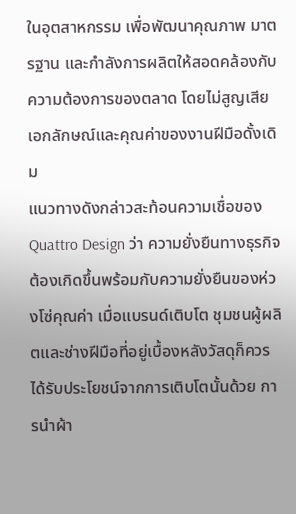ในอุตสาหกรรม เพื่อพัฒนาคุณภาพ มาตรฐาน และกำลังการผลิตให้สอดคล้องกับความต้องการของตลาด โดยไม่สูญเสียเอกลักษณ์และคุณค่าของงานฝีมือดั้งเดิม
แนวทางดังกล่าวสะท้อนความเชื่อของ Quattro Design ว่า ความยั่งยืนทางธุรกิจต้องเกิดขึ้นพร้อมกับความยั่งยืนของห่วงโซ่คุณค่า เมื่อแบรนด์เติบโต ชุมชนผู้ผลิตและช่างฝีมือที่อยู่เบื้องหลังวัสดุก็ควรได้รับประโยชน์จากการเติบโตนั้นด้วย การนำผ้า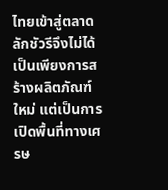ไทยเข้าสู่ตลาดลักชัวรีจึงไม่ได้เป็นเพียงการสร้างผลิตภัณฑ์ใหม่ แต่เป็นการเปิดพื้นที่ทางเศรษ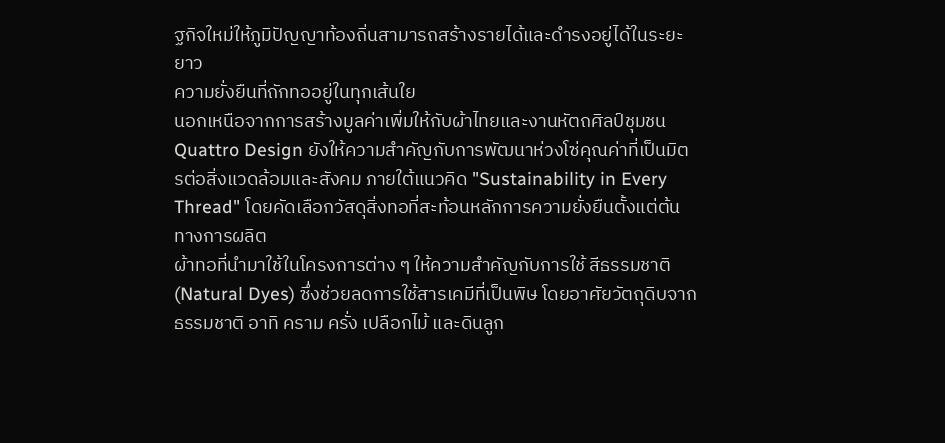ฐกิจใหม่ให้ภูมิปัญญาท้องถิ่นสามารถสร้างรายได้และดำรงอยู่ได้ในระยะยาว
ความยั่งยืนที่ถักทออยู่ในทุกเส้นใย
นอกเหนือจากการสร้างมูลค่าเพิ่มให้กับผ้าไทยและงานหัตถศิลป์ชุมชน Quattro Design ยังให้ความสำคัญกับการพัฒนาห่วงโซ่คุณค่าที่เป็นมิตรต่อสิ่งแวดล้อมและสังคม ภายใต้แนวคิด "Sustainability in Every Thread" โดยคัดเลือกวัสดุสิ่งทอที่สะท้อนหลักการความยั่งยืนตั้งแต่ต้นทางการผลิต
ผ้าทอที่นำมาใช้ในโครงการต่าง ๆ ให้ความสำคัญกับการใช้ สีธรรมชาติ (Natural Dyes) ซึ่งช่วยลดการใช้สารเคมีที่เป็นพิษ โดยอาศัยวัตถุดิบจากธรรมชาติ อาทิ คราม ครั่ง เปลือกไม้ และดินลูก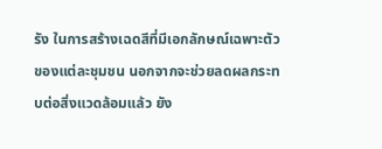รัง ในการสร้างเฉดสีที่มีเอกลักษณ์เฉพาะตัวของแต่ละชุมชน นอกจากจะช่วยลดผลกระทบต่อสิ่งแวดล้อมแล้ว ยัง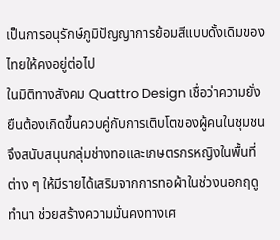เป็นการอนุรักษ์ภูมิปัญญาการย้อมสีแบบดั้งเดิมของไทยให้คงอยู่ต่อไป
ในมิติทางสังคม Quattro Design เชื่อว่าความยั่งยืนต้องเกิดขึ้นควบคู่กับการเติบโตของผู้คนในชุมชน จึงสนับสนุนกลุ่มช่างทอและเกษตรกรหญิงในพื้นที่ต่าง ๆ ให้มีรายได้เสริมจากการทอผ้าในช่วงนอกฤดูทำนา ช่วยสร้างความมั่นคงทางเศ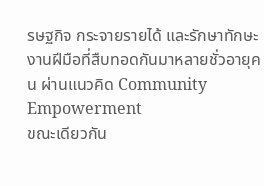รษฐกิจ กระจายรายได้ และรักษาทักษะงานฝีมือที่สืบทอดกันมาหลายชั่วอายุคน ผ่านแนวคิด Community Empowerment
ขณะเดียวกัน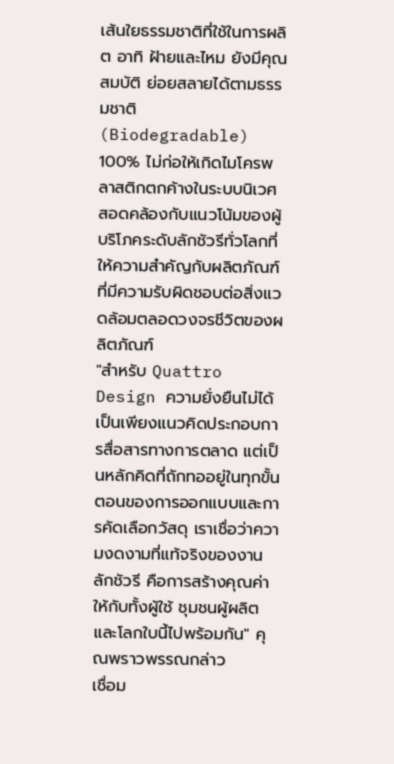เส้นใยธรรมชาติที่ใช้ในการผลิต อาทิ ฝ้ายและไหม ยังมีคุณสมบัติ ย่อยสลายได้ตามธรรมชาติ (Biodegradable) 100% ไม่ก่อให้เกิดไมโครพลาสติกตกค้างในระบบนิเวศ สอดคล้องกับแนวโน้มของผู้บริโภคระดับลักชัวรีทั่วโลกที่ให้ความสำคัญกับผลิตภัณฑ์ที่มีความรับผิดชอบต่อสิ่งแวดล้อมตลอดวงจรชีวิตของผลิตภัณฑ์
"สำหรับ Quattro Design ความยั่งยืนไม่ได้เป็นเพียงแนวคิดประกอบการสื่อสารทางการตลาด แต่เป็นหลักคิดที่ถักทออยู่ในทุกขั้นตอนของการออกแบบและการคัดเลือกวัสดุ เราเชื่อว่าความงดงามที่แท้จริงของงานลักชัวรี คือการสร้างคุณค่าให้กับทั้งผู้ใช้ ชุมชนผู้ผลิต และโลกใบนี้ไปพร้อมกัน" คุณพราวพรรณกล่าว
เชื่อม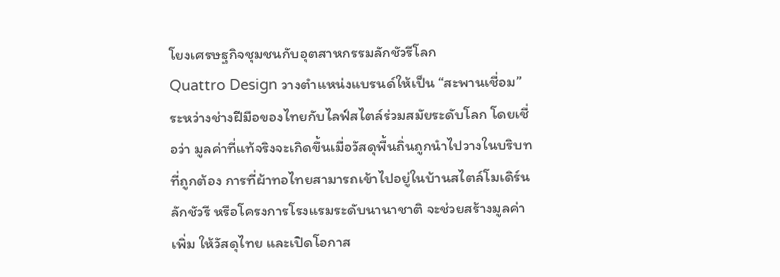โยงเศรษฐกิจชุมชนกับอุตสาหกรรมลักชัวรีโลก
Quattro Design วางตำแหน่งแบรนด์ให้เป็น “สะพานเชื่อม” ระหว่างช่างฝีมือของไทยกับไลฟ์สไตล์ร่วมสมัยระดับโลก โดยเชื่อว่า มูลค่าที่แท้จริงจะเกิดขึ้นเมื่อวัสดุพื้นถิ่นถูกนำไปวางในบริบทที่ถูกต้อง การที่ผ้าทอไทยสามารถเข้าไปอยู่ในบ้านสไตล์โมเดิร์นลักชัวรี หรือโครงการโรงแรมระดับนานาชาติ จะช่วยสร้างมูลค่าเพิ่ม ให้วัสดุไทย และเปิดโอกาส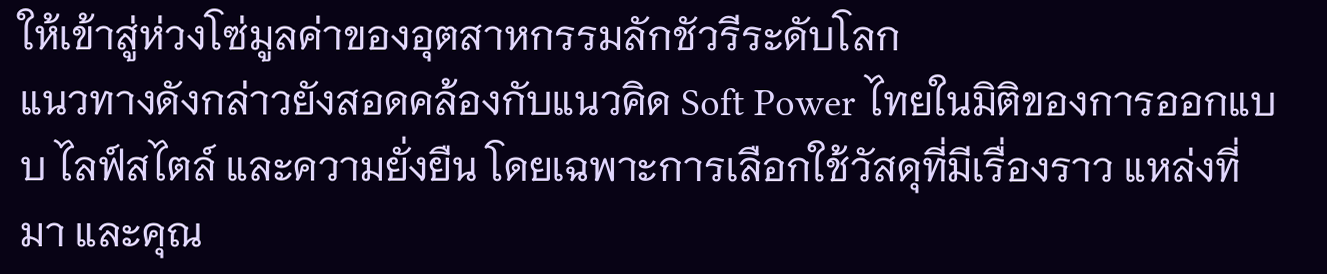ให้เข้าสู่ห่วงโซ่มูลค่าของอุตสาหกรรมลักชัวรีระดับโลก
แนวทางดังกล่าวยังสอดคล้องกับแนวคิด Soft Power ไทยในมิติของการออกแบบ ไลฟ์สไตล์ และความยั่งยืน โดยเฉพาะการเลือกใช้วัสดุที่มีเรื่องราว แหล่งที่มา และคุณ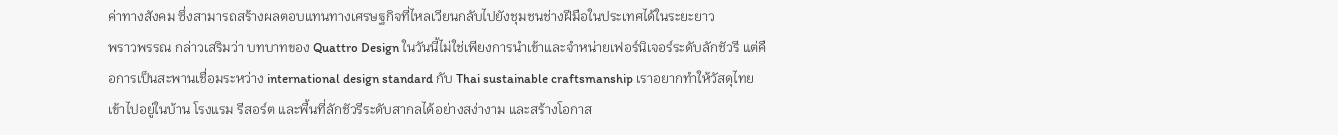ค่าทางสังคม ซึ่งสามารถสร้างผลตอบแทนทางเศรษฐกิจที่ไหลเวียนกลับไปยังชุมชนช่างฝีมือในประเทศได้ในระยะยาว
พราวพรรณ กล่าวเสริมว่า บทบาทของ Quattro Design ในวันนี้ไม่ใช่เพียงการนำเข้าและจำหน่ายเฟอร์นิเจอร์ระดับลักชัวรี แต่คือการเป็นสะพานเชื่อมระหว่าง international design standard กับ Thai sustainable craftsmanship เราอยากทำให้วัสดุไทยเข้าไปอยู่ในบ้าน โรงแรม รีสอร์ต และพื้นที่ลักชัวรีระดับสากลได้อย่างสง่างาม และสร้างโอกาส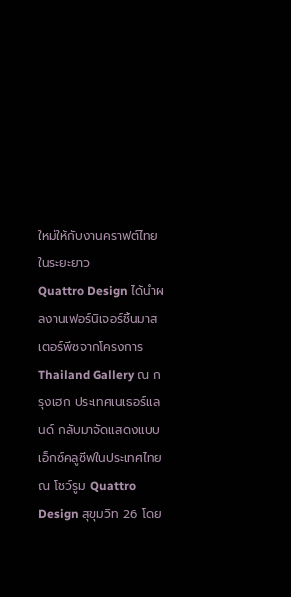ใหม่ให้กับงานคราฟต์ไทยในระยะยาว
Quattro Design ได้นำผลงานเฟอร์นิเจอร์ชิ้นมาสเตอร์พีซจากโครงการ Thailand Gallery ณ กรุงเฮก ประเทศเนเธอร์แลนด์ กลับมาจัดแสดงแบบเอ็กซ์คลูซีฟในประเทศไทย ณ โชว์รูม Quattro Design สุขุมวิท 26 โดย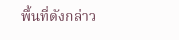พื้นที่ดังกล่าว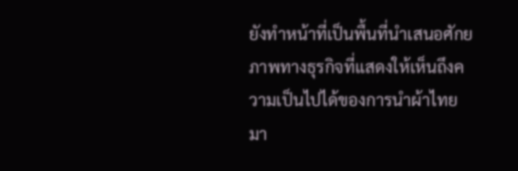ยังทำหน้าที่เป็นพื้นที่นำเสนอศักยภาพทางธุรกิจที่แสดงให้เห็นถึงความเป็นไปได้ของการนำผ้าไทยมา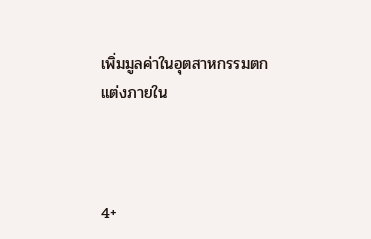เพิ่มมูลค่าในอุตสาหกรรมตกแต่งภายใน



4+